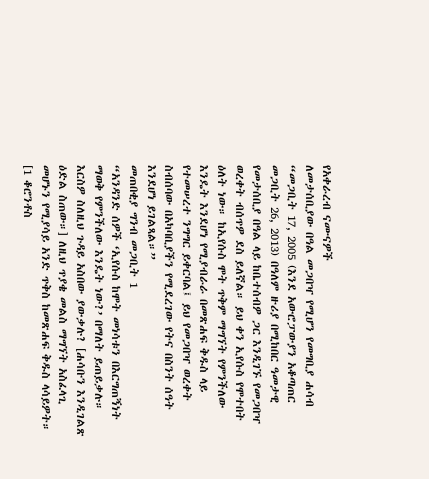የአቀራረብ ናሙናዎች
ለመታሰቢያው በዓል መጋበዣ የሚሆን የመግቢያ ሐሳብ
“መጋቢት 17, 2005 (እንደ አውሮፓውያን አቆጣጠር መጋቢት 26, 2013) በዓለም ዙሪያ በሚከበር ዓመታዊ የመታሰቢያ በዓል ላይ ከቤተሰብዎ ጋር እንዲገኙ የመጋበዣ ወረቀት ብሰጥዎ ደስ ይለኛል። ይህ ቀን ኢየሱስ የሞተበት ዕለት ነው። ከኢየሱስ ሞት ጥቅም ማግኘት የምንችለው እንዴት እንደሆነ የሚያብራራ በመጽሐፍ ቅዱስ ላይ የተመሠረተ ንግግር ይቀርባል፤ ይህ የመጋበዣ ወረቀት ስብሰባው በአካባቢያችን የሚደረገው የትና በስንት ሰዓት እንደሆነ ይገልጻል።”
መጠበቂያ ግንብ መጋቢት 1
“አንዳንድ ሰዎች ‘ኢየሱስ ከሞት መነሳቱን በእርግጠኝነት ማወቅ የምንችለው እንዴት ነው?’ በማለት ይጠይቃሉ። እርስዎ ስለዚህ ጉዳይ አስበው ያውቃሉ? [ሐሳቡን እንዲገልጽ ዕድል ስጠው።] ለዚህ ጥያቄ መልስ ማግኘት አስፈላጊ መሆኑን የሚያሳይ አንድ ጥቅስ ከመጽሐፍ ቅዱስ ላሳይዎት። [1 ቆሮንቶስ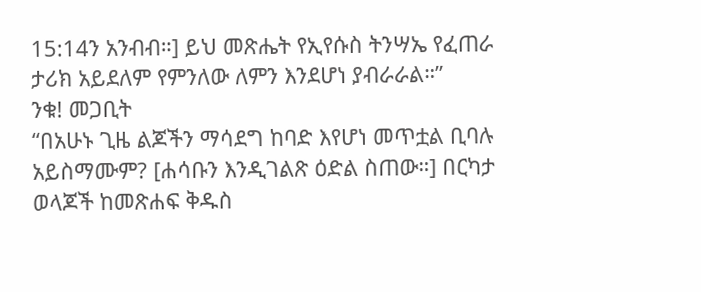15:14ን አንብብ።] ይህ መጽሔት የኢየሱስ ትንሣኤ የፈጠራ ታሪክ አይደለም የምንለው ለምን እንደሆነ ያብራራል።”
ንቁ! መጋቢት
“በአሁኑ ጊዜ ልጆችን ማሳደግ ከባድ እየሆነ መጥቷል ቢባሉ አይስማሙም? [ሐሳቡን እንዲገልጽ ዕድል ስጠው።] በርካታ ወላጆች ከመጽሐፍ ቅዱስ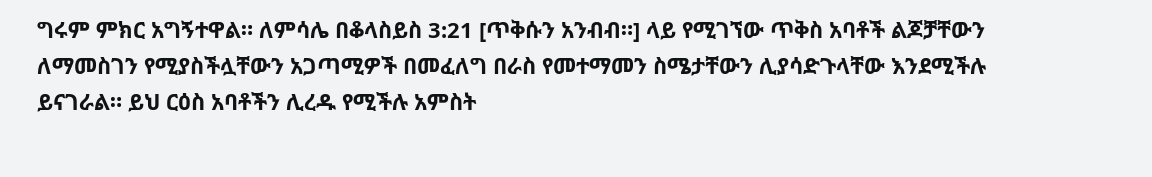ግሩም ምክር አግኝተዋል። ለምሳሌ በቆላስይስ 3:21 [ጥቅሱን አንብብ።] ላይ የሚገኘው ጥቅስ አባቶች ልጆቻቸውን ለማመስገን የሚያስችሏቸውን አጋጣሚዎች በመፈለግ በራስ የመተማመን ስሜታቸውን ሊያሳድጉላቸው እንደሚችሉ ይናገራል። ይህ ርዕስ አባቶችን ሊረዱ የሚችሉ አምስት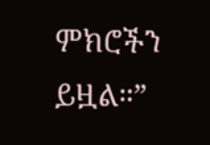ምክሮችን ይዟል።”